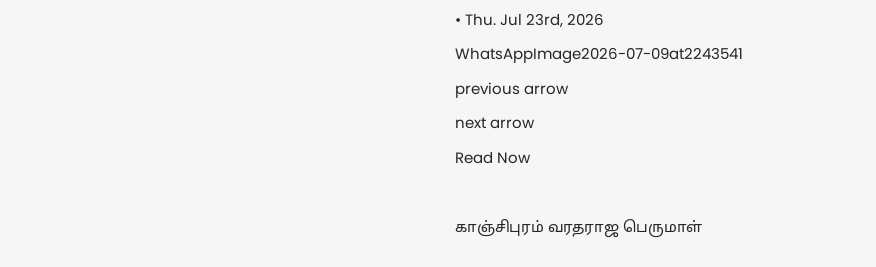• Thu. Jul 23rd, 2026
WhatsAppImage2026-07-09at2243541
previous arrow
next arrow
Read Now

காஞ்சிபுரம் வரதராஜ பெருமாள்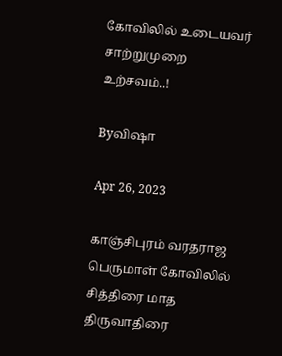கோவிலில் உடையவர் சாற்றுமுறை உற்சவம்..!

Byவிஷா

Apr 26, 2023

காஞ்சிபுரம் வரதராஜ பெருமாள் கோவிலில் சித்திரை மாத திருவாதிரை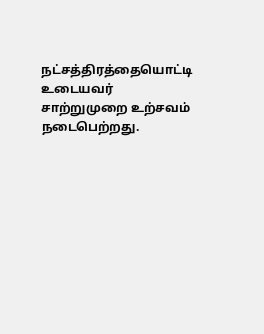நட்சத்திரத்தையொட்டி உடையவர் சாற்றுமுறை உற்சவம் நடைபெற்றது.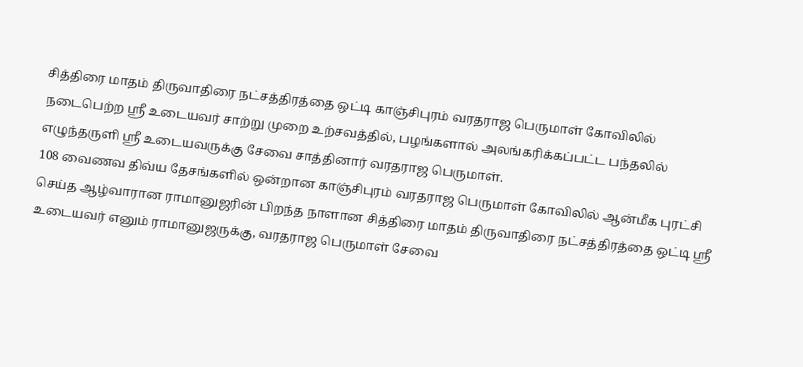சித்திரை மாதம் திருவாதிரை நட்சத்திரத்தை ஒட்டி காஞ்சிபுரம் வரதராஜ பெருமாள் கோவிலில் நடைபெற்ற ஸ்ரீ உடையவர் சாற்று முறை உற்சவத்தில், பழங்களால் அலங்கரிக்கப்பட்ட பந்தலில் எழுந்தருளி ஸ்ரீ உடையவருக்கு சேவை சாத்தினார் வரதராஜ பெருமாள்.
108 வைணவ திவ்ய தேசங்களில் ஒன்றான காஞ்சிபுரம் வரதராஜ பெருமாள் கோவிலில் ஆன்மீக புரட்சி செய்த ஆழ்வாரான ராமானுஜரின் பிறந்த நாளான சித்திரை மாதம் திருவாதிரை நட்சத்திரத்தை ஒட்டி ஸ்ரீ உடையவர் எனும் ராமானுஜருக்கு, வரதராஜ பெருமாள் சேவை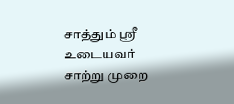சாத்தும் ஸ்ரீ உடையவர் சாற்று முறை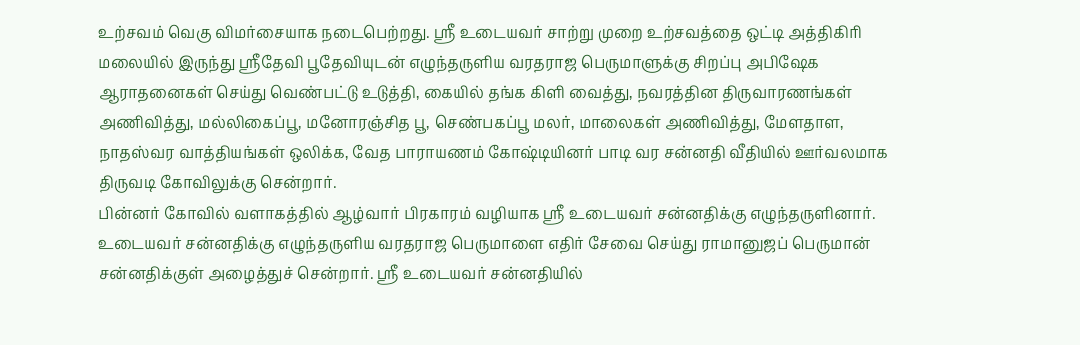உற்சவம் வெகு விமர்சையாக நடைபெற்றது. ஸ்ரீ உடையவர் சாற்று முறை உற்சவத்தை ஒட்டி அத்திகிரி மலையில் இருந்து ஸ்ரீதேவி பூதேவியுடன் எழுந்தருளிய வரதராஜ பெருமாளுக்கு சிறப்பு அபிஷேக ஆராதனைகள் செய்து வெண்பட்டு உடுத்தி, கையில் தங்க கிளி வைத்து, நவரத்தின திருவாரணங்கள் அணிவித்து, மல்லிகைப்பூ, மனோரஞ்சித பூ, செண்பகப்பூ மலர், மாலைகள் அணிவித்து, மேளதாள, நாதஸ்வர வாத்தியங்கள் ஒலிக்க, வேத பாராயணம் கோஷ்டியினர் பாடி வர சன்னதி வீதியில் ஊர்வலமாக திருவடி கோவிலுக்கு சென்றார்.
பின்னர் கோவில் வளாகத்தில் ஆழ்வார் பிரகாரம் வழியாக ஸ்ரீ உடையவர் சன்னதிக்கு எழுந்தருளினார். உடையவர் சன்னதிக்கு எழுந்தருளிய வரதராஜ பெருமாளை எதிர் சேவை செய்து ராமானுஜப் பெருமான் சன்னதிக்குள் அழைத்துச் சென்றார். ஸ்ரீ உடையவர் சன்னதியில்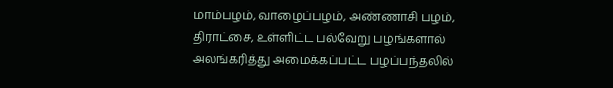மாம்பழம், வாழைப்பழம், அண்ணாசி பழம், திராட்சை, உள்ளிட்ட பல்வேறு பழங்களால் அலங்கரித்து அமைக்கப்பட்ட பழப்பந்தலில்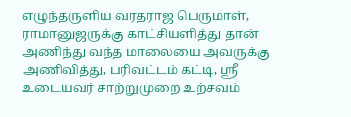எழுந்தருளிய வரதராஜ பெருமாள், ராமானுஜருக்கு காட்சியளித்து தான் அணிந்து வந்த மாலையை அவருக்கு அணிவித்து, பரிவட்டம் கட்டி, ஸ்ரீ உடையவர் சாற்றுமுறை உற்சவம்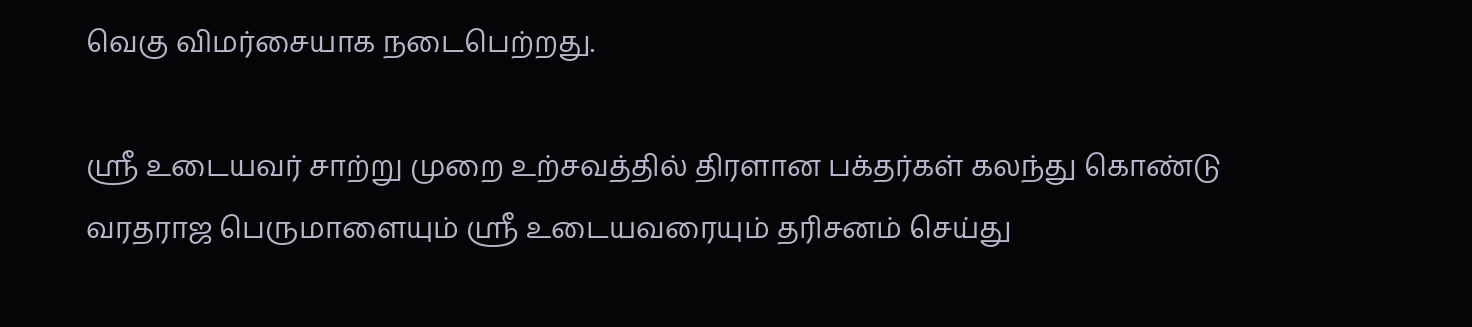வெகு விமர்சையாக நடைபெற்றது.

ஸ்ரீ உடையவர் சாற்று முறை உற்சவத்தில் திரளான பக்தர்கள் கலந்து கொண்டு வரதராஜ பெருமாளையும் ஸ்ரீ உடையவரையும் தரிசனம் செய்து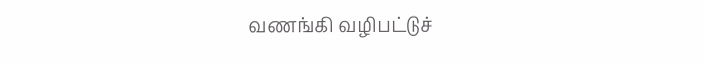வணங்கி வழிபட்டுச்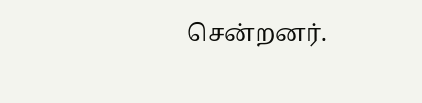சென்றனர்.